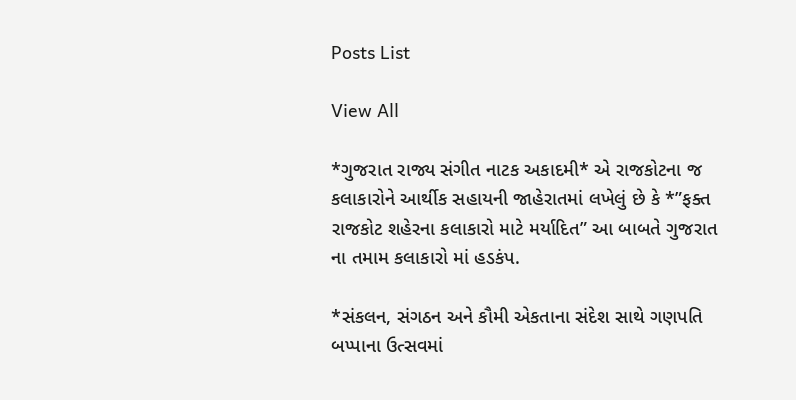Posts List

View All

*ગુજરાત રાજ્ય સંગીત નાટક અકાદમી* એ રાજકોટના જ કલાકારોને આર્થીક સહાયની જાહેરાતમાં લખેલું છે કે *”ફક્ત રાજકોટ શહેરના કલાકારો માટે મર્યાદિત” આ બાબતે ગુજરાત ના તમામ કલાકારો માં હડકંપ.

*સંકલન, સંગઠન અને કૌમી એકતાના સંદેશ સાથે ગણપતિ બપ્પાના ઉત્સવમાં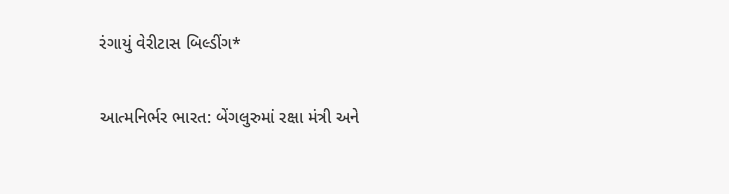રંગાયું વેરીટાસ બિલ્ડીંગ*

આત્મનિર્ભર ભારત: બેંગલુરુમાં રક્ષા મંત્રી અને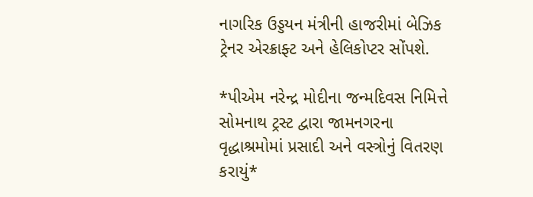નાગરિક ઉડ્ડયન મંત્રીની હાજરીમાં બેઝિક ટ્રેનર એરક્રાફ્ટ અને હેલિકોપ્ટર સોંપશે.

*પીએમ નરેન્દ્ર મોદીના જન્મદિવસ નિમિત્તે સોમનાથ ટ્રસ્ટ દ્વારા જામનગરના વૃદ્ધાશ્રમોમાં પ્રસાદી અને વસ્ત્રોનું વિતરણ કરાયું*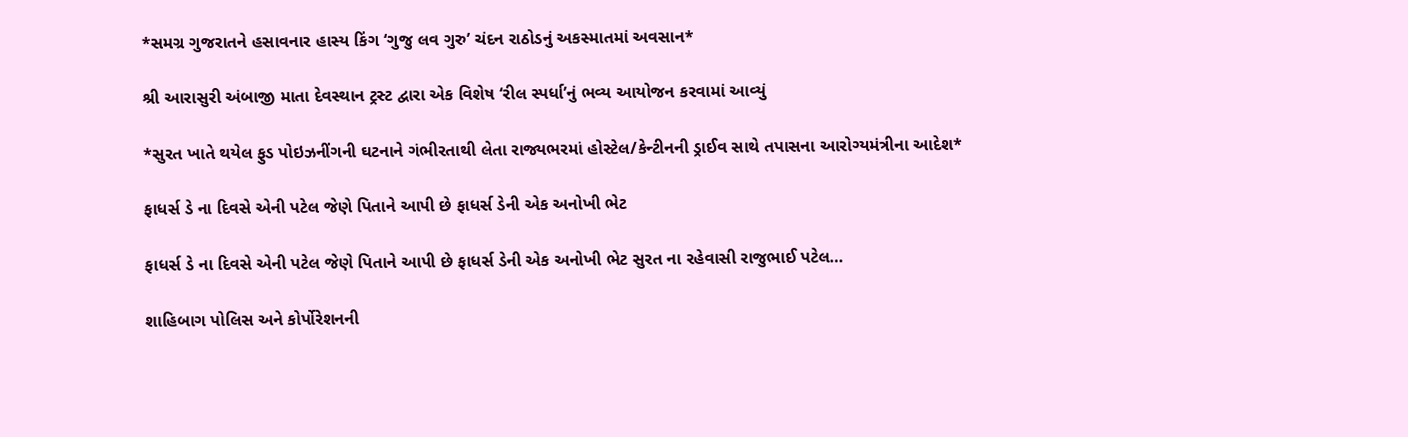*સમગ્ર ગુજરાતને હસાવનાર હાસ્ય કિંગ ‘ગુજુ લવ ગુરુ’ ચંદન રાઠોડનું અકસ્માતમાં અવસાન*

શ્રી આરાસુરી અંબાજી માતા દેવસ્થાન ટ્રસ્ટ દ્વારા એક વિશેષ ‘રીલ સ્પર્ધા’નું ભવ્ય આયોજન કરવામાં આવ્યું

*સુરત ખાતે થયેલ ફુડ પોઇઝનીંગની ઘટનાને ગંભીરતાથી લેતા રાજ્યભરમાં હોસ્ટેલ/કેન્ટીનની ડ્રાઈવ સાથે તપાસના આરોગ્યમંત્રીના આદેશ*

ફાધર્સ ડે ના દિવસે એની પટેલ જેણે પિતાને આપી છે ફાધર્સ ડેની એક અનોખી ભેટ

ફાધર્સ ડે ના દિવસે એની પટેલ જેણે પિતાને આપી છે ફાધર્સ ડેની એક અનોખી ભેટ સુરત ના રહેવાસી રાજુભાઈ પટેલ…

શાહિબાગ પોલિસ અને કોર્પોરેશનની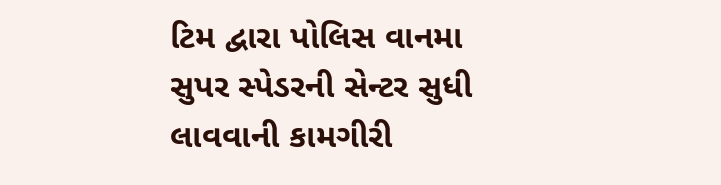ટિમ દ્વારા પોલિસ વાનમા સુપર સ્પેડરની સેન્ટર સુધી લાવવાની કામગીરી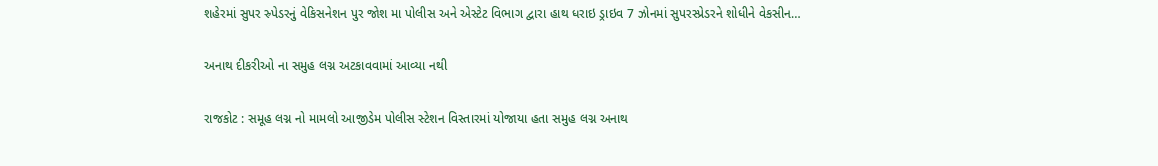શહેરમાં સુપર સ્ર્પેડરનું વેકિસનેશન પુર જોશ મા પોલીસ અને એસ્ટેટ વિભાગ દ્વારા હાથ ધરાઇ ડ્રાઇવ 7 ઝોનમાં સુપરસ્પ્રેડરને શોધીને વેકસીન…

અનાથ દીકરીઓ ના સમુહ લગ્ન અટકાવવામાં આવ્યા નથી

રાજકોટ : સમૂહ લગ્ન નો મામલો આજીડેમ પોલીસ સ્ટેશન વિસ્તારમાં યોજાયા હતા સમુહ લગ્ન અનાથ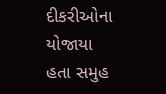દીકરીઓના યોજાયા હતા સમુહ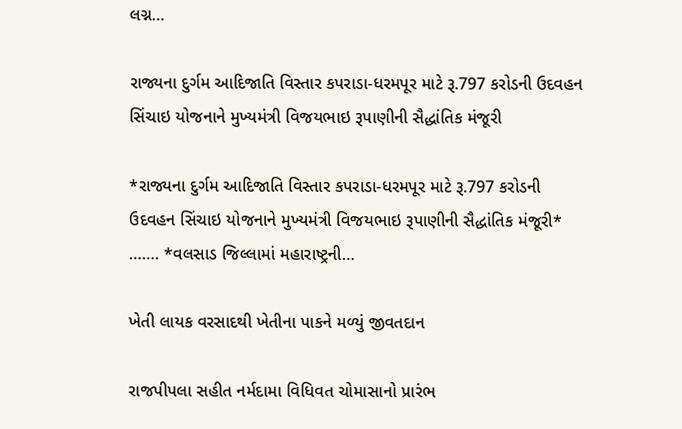લગ્ન…

રાજ્યના દુર્ગમ આદિજાતિ વિસ્તાર કપરાડા-ધરમપૂર માટે રૂ.797 કરોડની ઉદવહન સિંચાઇ યોજનાને મુખ્યમંત્રી વિજયભાઇ રૂપાણીની સૈદ્ધાંતિક મંજૂરી

*રાજ્યના દુર્ગમ આદિજાતિ વિસ્તાર કપરાડા-ધરમપૂર માટે રૂ.797 કરોડની ઉદવહન સિંચાઇ યોજનાને મુખ્યમંત્રી વિજયભાઇ રૂપાણીની સૈદ્ધાંતિક મંજૂરી* ……. *વલસાડ જિલ્લામાં મહારાષ્ટ્રની…

ખેતી લાયક વરસાદથી ખેતીના પાકને મળ્યું જીવતદાન

રાજપીપલા સહીત નર્મદામા વિધિવત ચોમાસાનો પ્રારંભ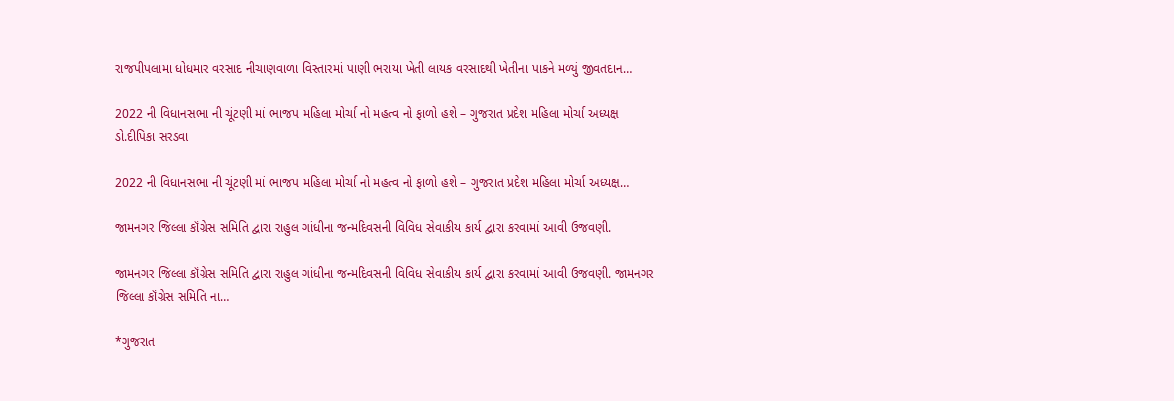રાજપીપલામા ધોધમાર વરસાદ નીચાણવાળા વિસ્તારમાં પાણી ભરાયા ખેતી લાયક વરસાદથી ખેતીના પાકને મળ્યું જીવતદાન…

2022 ની વિધાનસભા ની ચૂંટણી માં ભાજપ મહિલા મોર્ચા નો મહત્વ નો ફાળો હશે – ગુજરાત પ્રદેશ મહિલા મોર્ચા અધ્યક્ષ ડો.દીપિકા સરડવા

2022 ની વિધાનસભા ની ચૂંટણી માં ભાજપ મહિલા મોર્ચા નો મહત્વ નો ફાળો હશે – ગુજરાત પ્રદેશ મહિલા મોર્ચા અધ્યક્ષ…

જામનગર જિલ્લા કૉંગ્રેસ સમિતિ દ્વારા રાહુલ ગાંધીના જન્મદિવસની વિવિધ સેવાકીય કાર્ય દ્વારા કરવામાં આવી ઉજવણી.

જામનગર જિલ્લા કૉંગ્રેસ સમિતિ દ્વારા રાહુલ ગાંધીના જન્મદિવસની વિવિધ સેવાકીય કાર્ય દ્વારા કરવામાં આવી ઉજવણી. જામનગર જિલ્લા કૉંગ્રેસ સમિતિ ના…

*ગુજરાત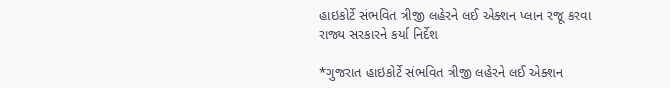હાઇકોર્ટે સંભવિત ત્રીજી લહેરને લઈ એક્શન પ્લાન રજૂ કરવા રાજ્ય સરકારને કર્યા નિર્દેશ

*ગુજરાત હાઇકોર્ટે સંભવિત ત્રીજી લહેરને લઈ એક્શન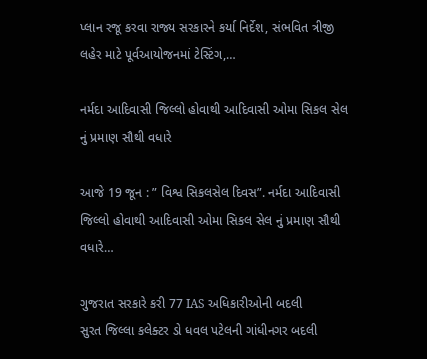પ્લાન રજૂ કરવા રાજ્ય સરકારને કર્યા નિર્દેશ, સંભવિત ત્રીજી લહેર માટે પૂર્વઆયોજનમાં ટેસ્ટિંગ,…

નર્મદા આદિવાસી જિલ્લો હોવાથી આદિવાસી ઓમા સિકલ સેલ નું પ્રમાણ સૌથી વધારે

આજે 19 જૂન : ” વિશ્વ સિકલસેલ દિવસ”. નર્મદા આદિવાસી જિલ્લો હોવાથી આદિવાસી ઓમા સિકલ સેલ નું પ્રમાણ સૌથી વધારે…

ગુજરાત સરકારે કરી 77 IAS અધિકારીઓની બદલી
સુરત જિલ્લા કલેક્ટર ડો ધવલ પટેલની ગાંધીનગર બદલી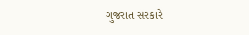ગુજરાત સરકારે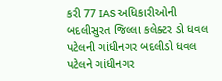કરી 77 IAS અધિકારીઓની બદલીસુરત જિલ્લા કલેક્ટર ડો ધવલ પટેલની ગાંધીનગર બદલીડો ધવલ પટેલને ગાંધીનગર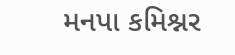મનપા કમિશ્નર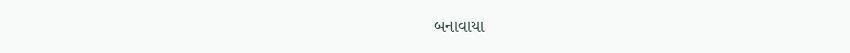બનાવાયા